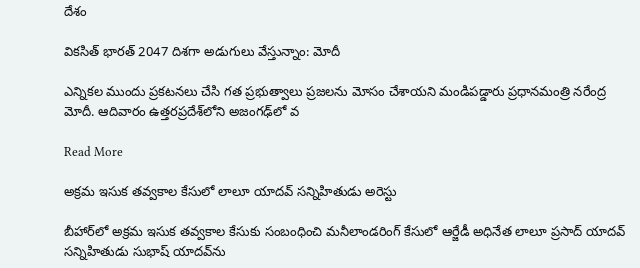దేశం

వికసిత్ భారత్ 2047 దిశగా అడుగులు వేస్తున్నాం: మోదీ

ఎన్నికల ముందు ప్రకటనలు చేసి గత ప్రభుత్వాలు ప్రజలను మోసం చేశాయని మండిపడ్డారు ప్రధానమంత్రి నరేంద్ర మోదీ. ఆదివారం ఉత్తరప్రదేశ్‌లోని అజంగఢ్‌లో వ

Read More

అక్రమ ఇసుక తవ్వకాల కేసులో లాలూ యాదవ్ సన్నిహితుడు అరెస్టు

బీహార్‌లో అక్రమ ఇసుక తవ్వకాల కేసుకు సంబంధించి మనీలాండరింగ్ కేసులో ఆర్జేడీ అధినేత లాలూ ప్రసాద్ యాదవ్ సన్నిహితుడు సుభాష్ యాదవ్‌ను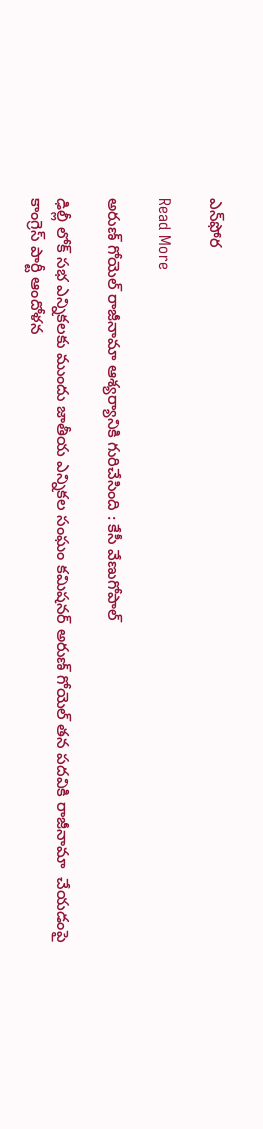ఎన్‌ఫోర

Read More

అరుణ్‌ గోయెల్‌ రాజీనామా ఆశ్యర్యానికి గురిచేసింది : కేసీ వేణుగోపాల్

ఢిల్లీ లోక్ సభ ఎన్నికలకు ముందు జాతీయ ఎన్నికల సంఘం కమిషనర్ అరుణ్‌ గోయెల్‌ తన పదవికి రాజీనామా  చేయడంపై కాంగ్రెస్ పార్టీ ఆందోళన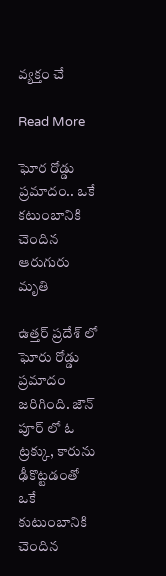వ్యక్తం చే

Read More

ఘోర రోడ్డు ప్రమాదం.. ఒకే కటుంబానికి చెందిన ఆరుగురు మృతి

ఉత్తర్ ప్రదేశ్ లో ఘోరు రోడ్డు ప్రమాదం జరిగింది. జౌన్ పూర్ లో ఓ ట్రక్కు, కారును ఢీకొట్టడంతో ఒకే కుటుంబానికి చెందిన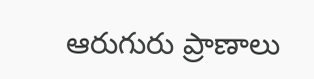ఆరుగురు ప్రాణాలు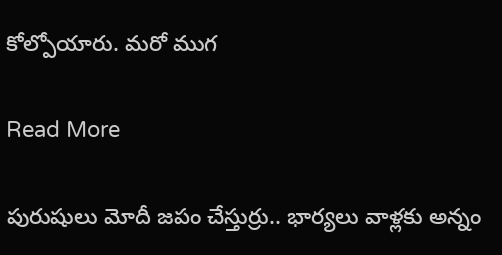కోల్పోయారు. మరో ముగ

Read More

పురుషులు మోదీ జపం చేస్తుర్రు.. భార్యలు వాళ్లకు అన్నం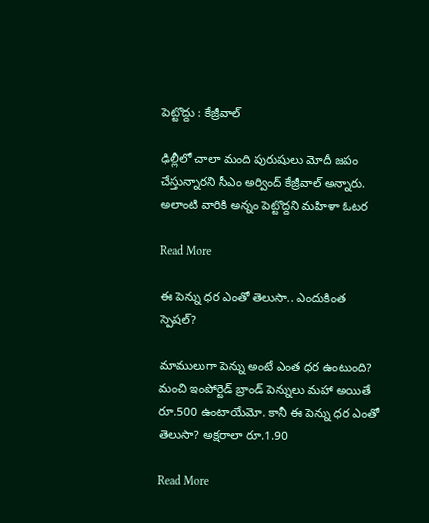పెట్టొద్దు : కేజ్రీవాల్

ఢిల్లీలో చాలా మంది పురుషులు మోదీ జ‌పం చేస్తున్నార‌ని సీఎం అర్వింద్ కేజ్రీవాల్ అన్నారు. అలాంటి వారికి అన్నం పెట్టొద్దని మ‌హిళా ఓట‌ర

Read More

ఈ పెన్ను ధర ఎంతో తెలుసా.. ఎందుకింత స్పెషల్?

మాములుగా పెన్ను అంటే ఎంత ధర ఉంటుంది?  మంచి ఇంపోర్టెడ్ బ్రాండ్ పెన్నులు మహా అయితే రూ.500 ఉంటాయేమో. కానీ ఈ పెన్ను ధర ఎంతో తెలుసా? అక్షరాలా రూ.1.90

Read More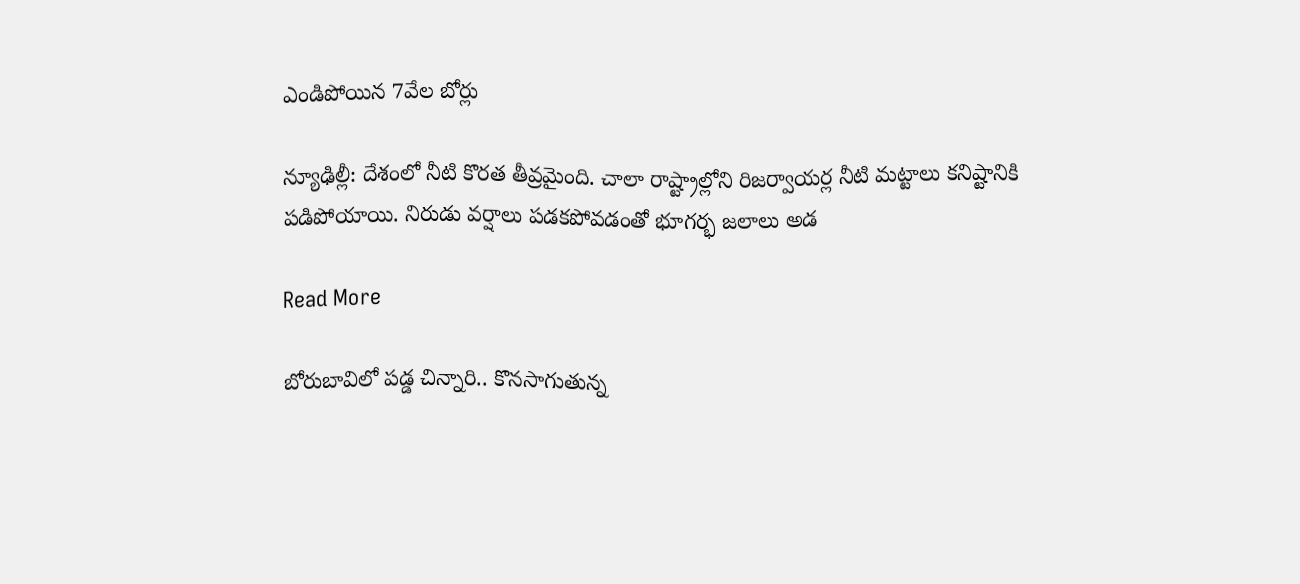ఎండిపోయిన 7వేల బోర్లు

న్యూఢిల్లీ: దేశంలో నీటి కొరత తీవ్రమైంది. చాలా రాష్ట్రాల్లోని రిజర్వాయర్ల నీటి మట్టాలు కనిష్టానికి పడిపోయాయి. నిరుడు వర్షాలు పడకపోవడంతో భూగర్భ జలాలు అడ

Read More

బోరుబావిలో పడ్డ చిన్నారి.. కొనసాగుతున్న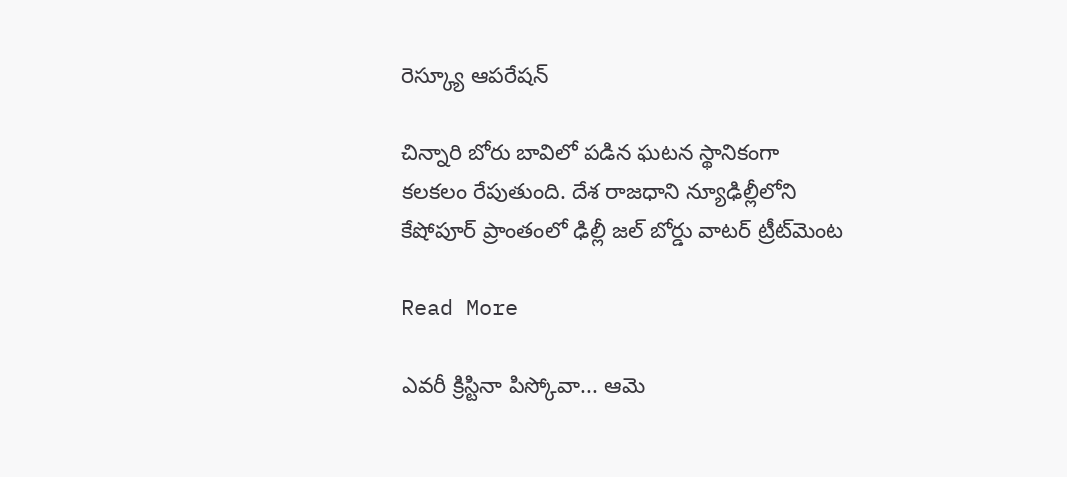రెస్క్యూ ఆపరేషన్

చిన్నారి బోరు బావిలో పడిన ఘటన స్థానికంగా కలకలం రేపుతుంది. దేశ రాజధాని న్యూఢిల్లీలోని  కేషోపూర్ ప్రాంతంలో ఢిల్లీ జల్ బోర్డు వాటర్ ట్రీట్‌మెంట

Read More

ఎవరీ క్రిస్టినా పిస్కోవా... ఆమె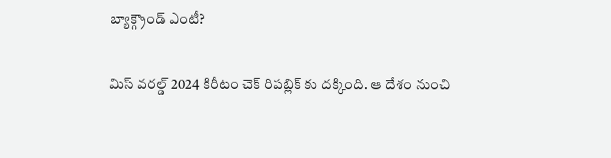బ్యాక్గ్రౌండ్ ఎంటీ?

మిస్ వరల్డ్ 2024 కిరీటం చెక్ రిపబ్లిక్ కు దక్కింది. ఆ దేశం నుంచి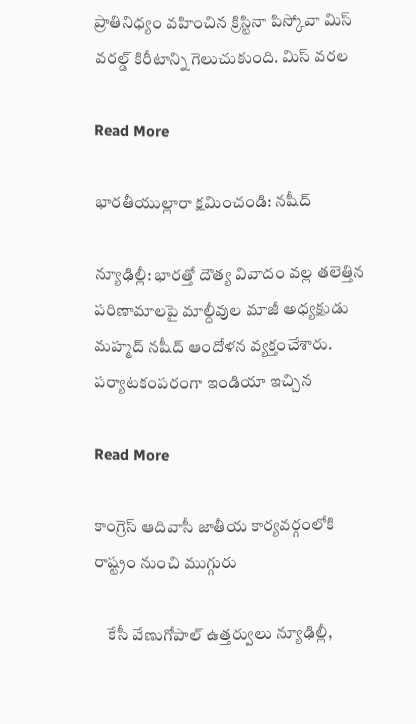ప్రాతినిధ్యం వహించిన క్రిస్టినా పిస్కోవా మిస్ వరల్డ్ కిరీటాన్ని గెలుచుకుంది. మిస్ వరల

Read More

భారతీయుల్లారా క్షమించండి: నషీద్

న్యూఢిల్లీ: భారత్తో దౌత్య వివాదం వల్ల తలెత్తిన పరిణామాలపై మాల్దీవుల మాజీ అధ్యక్షుడు మహ్మద్ నషీద్ ఆందోళన వ్యక్తంచేశారు. పర్యాటకంపరంగా ఇండియా ఇచ్చిన

Read More

కాంగ్రెస్ ఆదివాసీ జాతీయ కార్యవర్గంలోకి రాష్ట్రం నుంచి ముగ్గురు

    కేసీ వేణుగోపాల్ ఉత్తర్వులు న్యూఢిల్లీ,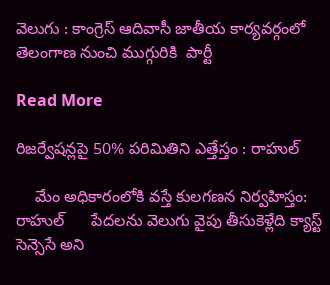వెలుగు : కాంగ్రెస్ ఆదివాసీ జాతీయ కార్యవర్గంలో తెలంగాణ నుంచి ముగ్గురికి  పార్టీ

Read More

రిజర్వేషన్లపై 50% పరిమితిని ఎత్తేస్తం : రాహుల్

    మేం అధికారంలోకి వస్తే కులగణన నిర్వహిస్తం: రాహుల్      పేదలను వెలుగు వైపు తీసుకెళ్లేది క్యాస్ట్ సెన్సెసే అని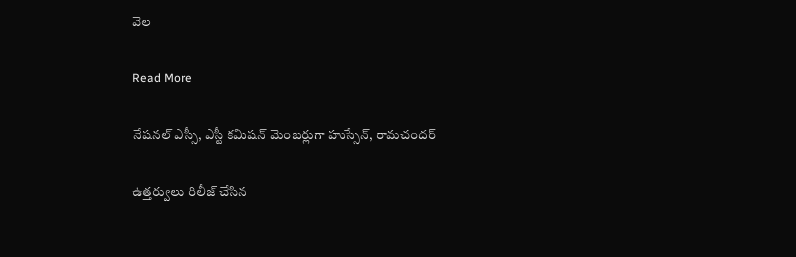వెల

Read More

నేషనల్ ఎస్సీ, ఎస్టీ కమిషన్ మెంబర్లుగా హుస్సేన్, రామచందర్

ఉత్తర్వులు రిలీజ్ చేసిన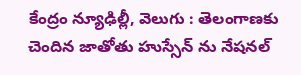కేంద్రం న్యూఢిల్లీ, వెలుగు : తెలంగాణకు చెందిన జాతోతు హుస్సేన్ ను నేషనల్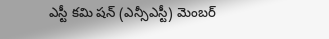ఎస్టీ కమి షన్ (ఎన్సీఎస్టీ) మెంబర్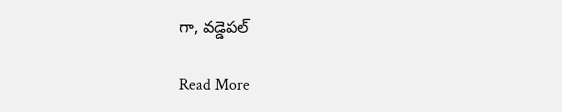గా, వడ్డెపల్

Read More